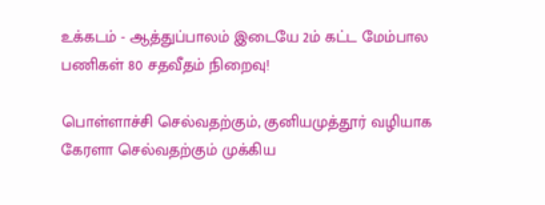உக்கடம் - ஆத்துப்பாலம் இடையே 2ம் கட்ட மேம்பால பணிகள் 80 சதவீதம் நிறைவு!

பொள்ளாச்சி செல்வதற்கும், குனியமுத்தூர் வழியாக கேரளா செல்வதற்கும் முக்கிய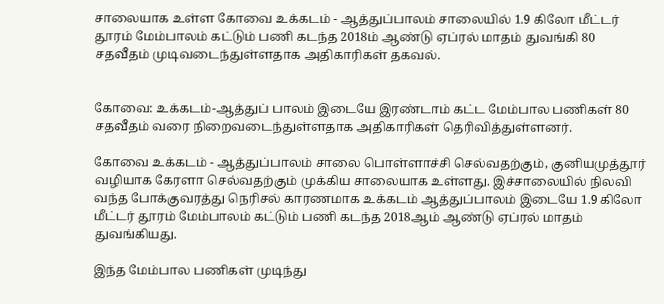சாலையாக உள்ள கோவை உக்கடம் - ஆத்துப்பாலம் சாலையில் 1.9 கிலோ மீட்டர் தூரம் மேம்பாலம் கட்டும் பணி கடந்த 2018ம் ஆண்டு ஏப்ரல் மாதம் துவங்கி 80 சதவீதம் முடிவடைந்துள்ளதாக அதிகாரிகள் தகவல்.


கோவை: உக்கடம்-ஆத்துப் பாலம் இடையே இரண்டாம் கட்ட மேம்பால பணிகள் 80 சதவீதம் வரை நிறைவடைந்துள்ளதாக அதிகாரிகள் தெரிவித்துள்ளனர்.

கோவை உக்கடம் - ஆத்துப்பாலம் சாலை பொள்ளாச்சி செல்வதற்கும், குனியமுத்தூர் வழியாக கேரளா செல்வதற்கும் முக்கிய சாலையாக உள்ளது. இச்சாலையில் நிலவி வந்த போக்குவரத்து நெரிசல் காரணமாக உக்கடம் ஆத்துப்பாலம் இடையே 1.9 கிலோ மீட்டர் தூரம் மேம்பாலம் கட்டும் பணி கடந்த 2018ஆம் ஆண்டு ஏப்ரல் மாதம் துவங்கியது.

இந்த மேம்பால பணிகள் முடிந்து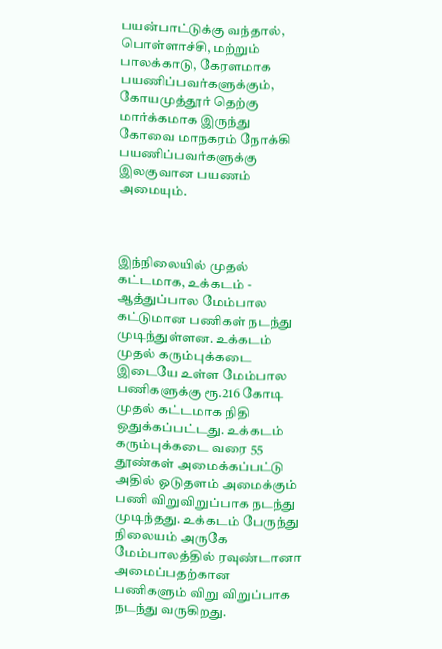பயன்பாட்டுக்கு வந்தால், பொள்ளாச்சி, மற்றும் பாலக்காடு, கேரளமாக பயணிப்பவர்களுக்கும், கோயமுத்தூர் தெற்கு மார்க்கமாக இருந்து கோவை மாநகரம் நோக்கி பயணிப்பவர்களுக்கு இலகுவான பயணம் அமையும்.



இந்நிலையில் முதல் கட்டமாக, உக்கடம் - ஆத்துப்பால மேம்பால கட்டுமான பணிகள் நடந்து முடிந்துள்ளன. உக்கடம் முதல் கரும்புக்கடை இடையே உள்ள மேம்பால பணிகளுக்கு ரூ.216 கோடி முதல் கட்டமாக நிதி ஒதுக்கப்பட்டது. உக்கடம் கரும்புக்கடை வரை 55 தூண்கள் அமைக்கப்பட்டு அதில் ஓடுதளம் அமைக்கும் பணி விறுவிறுப்பாக நடந்து முடிந்தது. உக்கடம் பேருந்து நிலையம் அருகே மேம்பாலத்தில் ரவுண்டானா அமைப்பதற்கான பணிகளும் விறு விறுப்பாக நடந்து வருகிறது.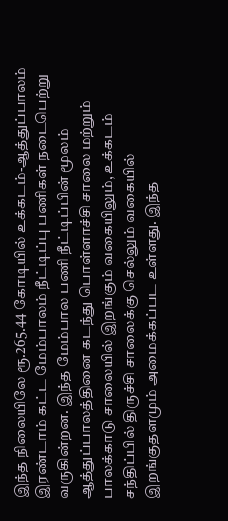இந்த நிலையிலே ரூ.265.44 கோடியில் உக்கடம்-ஆத்துப்பாலம் இரண்டாம் கட்ட மேம்பாலம் நீட்டிப்பு பணிகள் நடைபெற்று வருகின்றன. இந்த மேம்பால பணி நீட்டிப்பின் மூலம் ஆத்துப்பாலத்தினை கடந்து பொள்ளாச்சி சாலை மற்றும் பாலக்காடு சாலையில் இறங்கும் வகையிலும், உக்கடம் சந்திப்பில் திருச்சி சாலைக்கு செல்லும் வகையில் இறங்குதளமும் அமைக்கப்பட உள்ளது. இந்த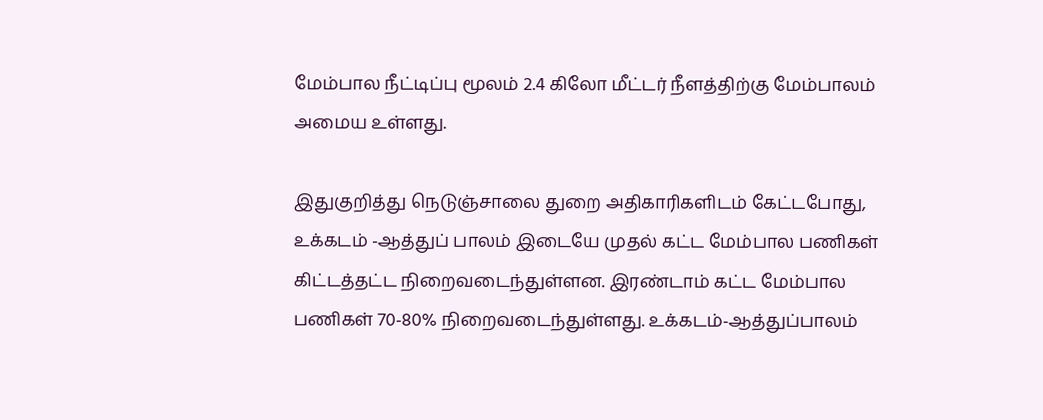மேம்பால நீட்டிப்பு மூலம் 2.4 கிலோ மீட்டர் நீளத்திற்கு மேம்பாலம் அமைய உள்ளது.

இதுகுறித்து நெடுஞ்சாலை துறை அதிகாரிகளிடம் கேட்டபோது, உக்கடம் -ஆத்துப் பாலம் இடையே முதல் கட்ட மேம்பால பணிகள் கிட்டத்தட்ட நிறைவடைந்துள்ளன. இரண்டாம் கட்ட மேம்பால பணிகள் 70-80% நிறைவடைந்துள்ளது. உக்கடம்-ஆத்துப்பாலம்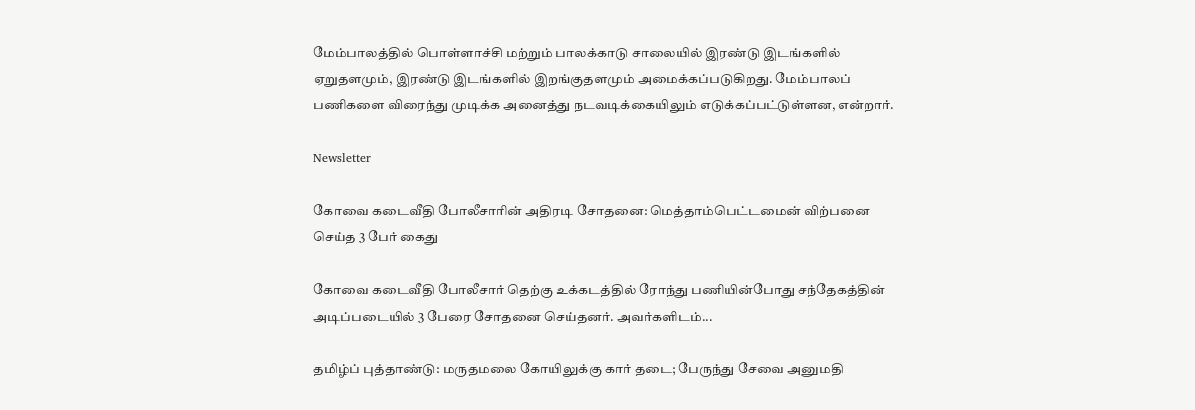மேம்பாலத்தில் பொள்ளாச்சி மற்றும் பாலக்காடு சாலையில் இரண்டு இடங்களில் ஏறுதளமும், இரண்டு இடங்களில் இறங்குதளமும் அமைக்கப்படுகிறது. மேம்பாலப் பணிகளை விரைந்து முடிக்க அனைத்து நடவடிக்கையிலும் எடுக்கப்பட்டுள்ளன, என்றார்.

Newsletter

கோவை கடைவீதி போலீசாரின் அதிரடி சோதனை: மெத்தாம்பெட்டமைன் விற்பனை செய்த 3 பேர் கைது

கோவை கடைவீதி போலீசார் தெற்கு உக்கடத்தில் ரோந்து பணியின்போது சந்தேகத்தின் அடிப்படையில் 3 பேரை சோதனை செய்தனர். அவர்களிடம்...

தமிழ்ப் புத்தாண்டு: மருதமலை கோயிலுக்கு கார் தடை; பேருந்து சேவை அனுமதி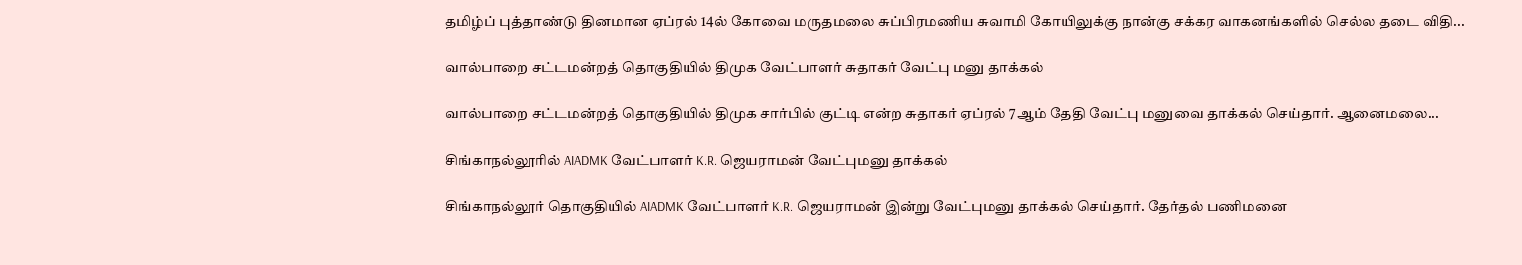தமிழ்ப் புத்தாண்டு தினமான ஏப்ரல் 14ல் கோவை மருதமலை சுப்பிரமணிய சுவாமி கோயிலுக்கு நான்கு சக்கர வாகனங்களில் செல்ல தடை விதி...

வால்பாறை சட்டமன்றத் தொகுதியில் திமுக வேட்பாளர் சுதாகர் வேட்பு மனு தாக்கல்

வால்பாறை சட்டமன்றத் தொகுதியில் திமுக சார்பில் குட்டி என்ற சுதாகர் ஏப்ரல் 7ஆம் தேதி வேட்பு மனுவை தாக்கல் செய்தார். ஆனைமலை...

சிங்காநல்லூரில் AIADMK வேட்பாளர் K.R. ஜெயராமன் வேட்புமனு தாக்கல்

சிங்காநல்லூர் தொகுதியில் AIADMK வேட்பாளர் K.R. ஜெயராமன் இன்று வேட்புமனு தாக்கல் செய்தார். தேர்தல் பணிமனை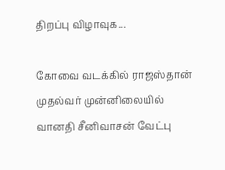திறப்பு விழாவுக...

கோவை வடக்கில் ராஜஸ்தான் முதல்வர் முன்னிலையில் வானதி சீனிவாசன் வேட்பு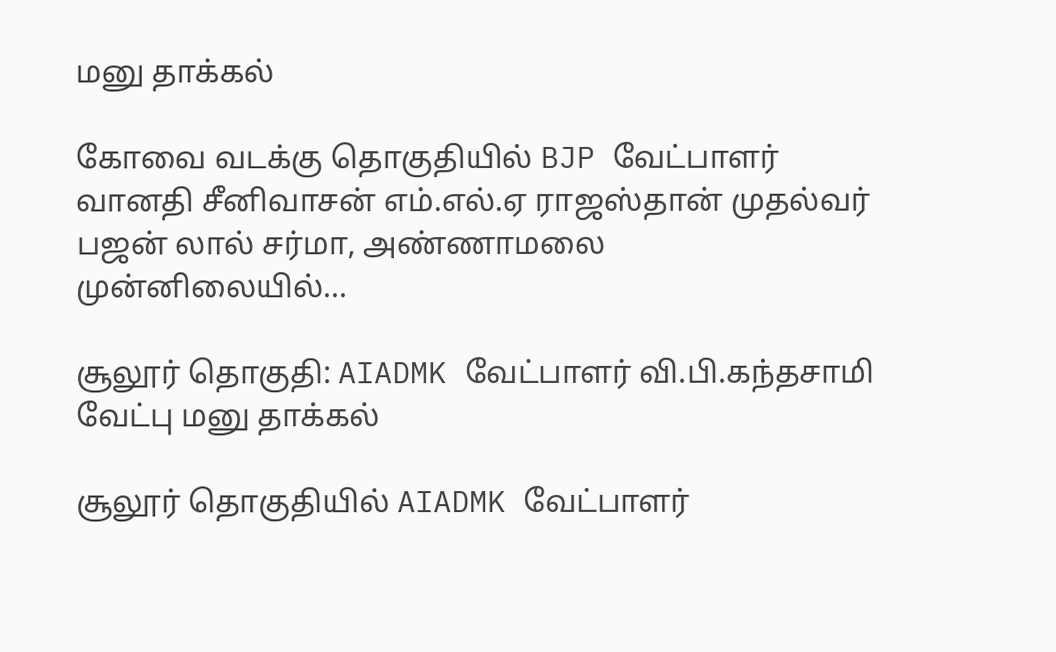மனு தாக்கல்

கோவை வடக்கு தொகுதியில் BJP வேட்பாளர் வானதி சீனிவாசன் எம்.எல்.ஏ ராஜஸ்தான் முதல்வர் பஜன் லால் சர்மா, அண்ணாமலை முன்னிலையில்...

சூலூர் தொகுதி: AIADMK வேட்பாளர் வி.பி.கந்தசாமி வேட்பு மனு தாக்கல்

சூலூர் தொகுதியில் AIADMK வேட்பாளர்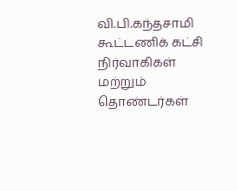வி.பி.கந்தசாமி கூட்டணிக் கட்சி நிர்வாகிகள் மற்றும் தொண்டர்கள்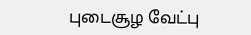புடைசூழ வேட்பு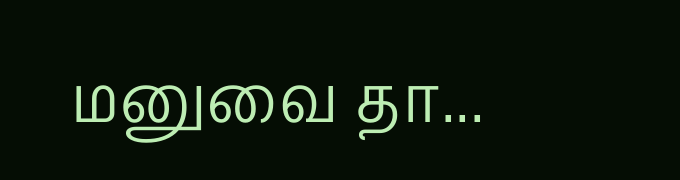மனுவை தா...